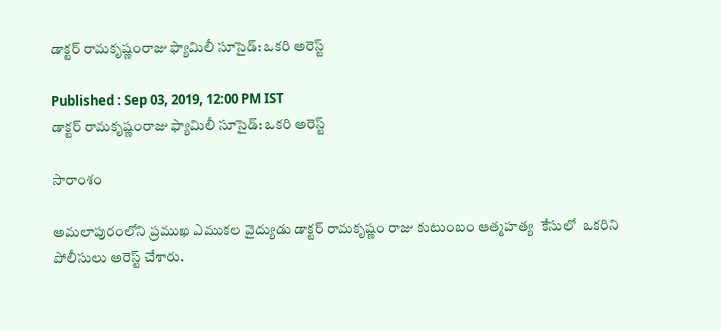డాక్టర్ రామకృష్ణంరాజు ఫ్యామిలీ సూసైడ్: ఒకరి అరెస్ట్

Published : Sep 03, 2019, 12:00 PM IST
డాక్టర్ రామకృష్ణంరాజు ఫ్యామిలీ సూసైడ్: ఒకరి అరెస్ట్

సారాంశం

అమలాపురంలోని ప్రముఖ ఎముకల వైద్యుడు డాక్టర్ రామకృష్ణం రాజు కుటుంబం ఆత్మహత్య  కేసులో  ఒకరిని పోలీసులు అరెస్ట్ చేశారు.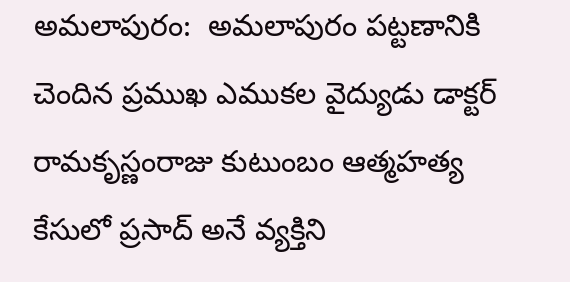అమలాపురం:  అమలాపురం పట్టణానికి చెందిన ప్రముఖ ఎముకల వైద్యుడు డాక్టర్ రామకృస్ణంరాజు కుటుంబం ఆత్మహత్య కేసులో ప్రసాద్‌ అనే వ్యక్తిని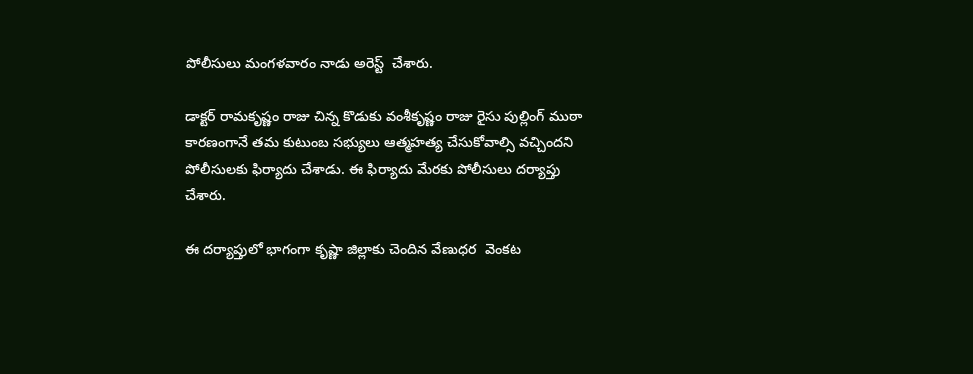పోలీసులు మంగళవారం నాడు అరెస్ట్  చేశారు.

డాక్టర్ రామకృష్ణం రాజు చిన్న కొడుకు వంశీకృష్ణం రాజు రైసు పుల్లింగ్ ముఠా  కారణంగానే తమ కుటుంబ సభ్యులు ఆత్మహత్య చేసుకోవాల్సి వచ్చిందని  పోలీసులకు ఫిర్యాదు చేశాడు. ఈ ఫిర్యాదు మేరకు పోలీసులు దర్యాప్తు చేశారు.

ఈ దర్యాప్తులో భాగంగా కృష్ణా జిల్లాకు చెందిన వేణుధర  వెంకట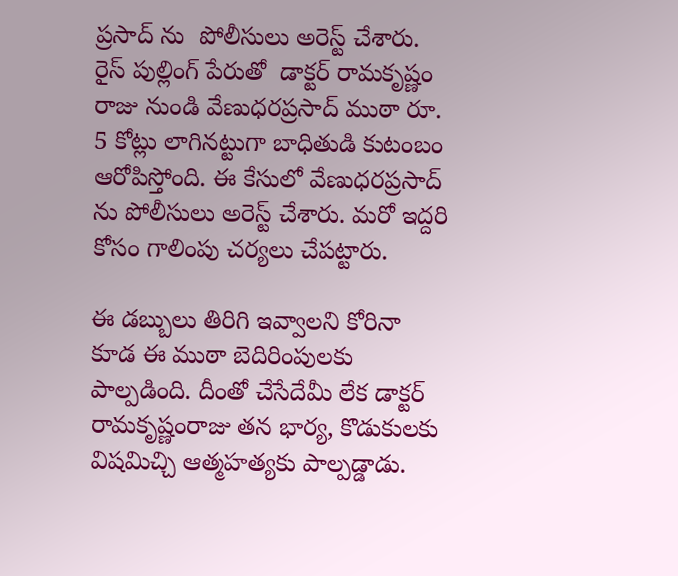ప్రసాద్ ను  పోలీసులు అరెస్ట్ చేశారు.  రైస్ పుల్లింగ్ పేరుతో  డాక్టర్ రామకృష్ణం రాజు నుండి వేణుధరప్రసాద్ ముఠా రూ. 5 కోట్లు లాగినట్టుగా బాధితుడి కుటంబం ఆరోపిస్తోంది. ఈ కేసులో వేణుధరప్రసాద్ ను పోలీసులు అరెస్ట్ చేశారు. మరో ఇద్దరి కోసం గాలింపు చర్యలు చేపట్టారు.

ఈ డబ్బులు తిరిగి ఇవ్వాలని కోరినా కూడ ఈ ముఠా బెదిరింపులకు పాల్పడింది. దీంతో చేసేదేమీ లేక డాక్టర్ రామకృష్ణంరాజు తన భార్య, కొడుకులకు విషమిచ్చి ఆత్మహత్యకు పాల్పడ్డాడు.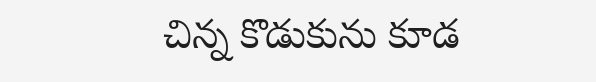చిన్న కొడుకును కూడ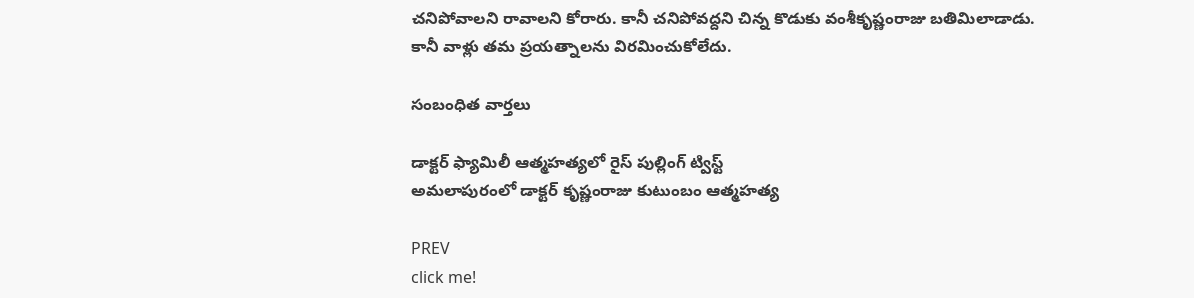చనిపోవాలని రావాలని కోరారు. కానీ చనిపోవద్దని చిన్న కొడుకు వంశీకృష్ణంరాజు బతిమిలాడాడు. కానీ వాళ్లు తమ ప్రయత్నాలను విరమించుకోలేదు.

సంబంధిత వార్తలు

డాక్టర్ ఫ్యామిలీ ఆత్మహత్యలో రైస్ పుల్లింగ్ ట్విస్ట్
అమలాపురంలో డాక్టర్ కృష్ణంరాజు కుటుంబం ఆత్మహత్య

PREV
click me!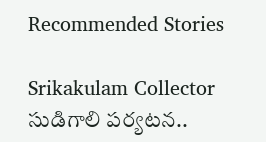Recommended Stories

Srikakulam Collector సుడిగాలి పర్యటన..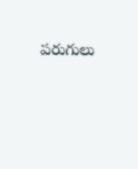పరుగులు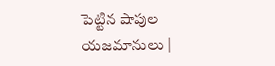పెట్టిన షాపుల యజమానులు |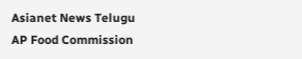Asianet News Telugu
AP Food Commission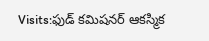Visits:ఫుడ్ కమిషనర్ ఆకస్మిక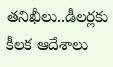తనిఖీలు..డీలర్లకు కీలక ఆదేశాలు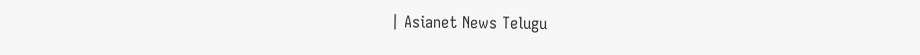| Asianet News Telugu